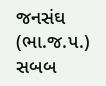જનસંઘ (ભા.જ.પ.) સબબ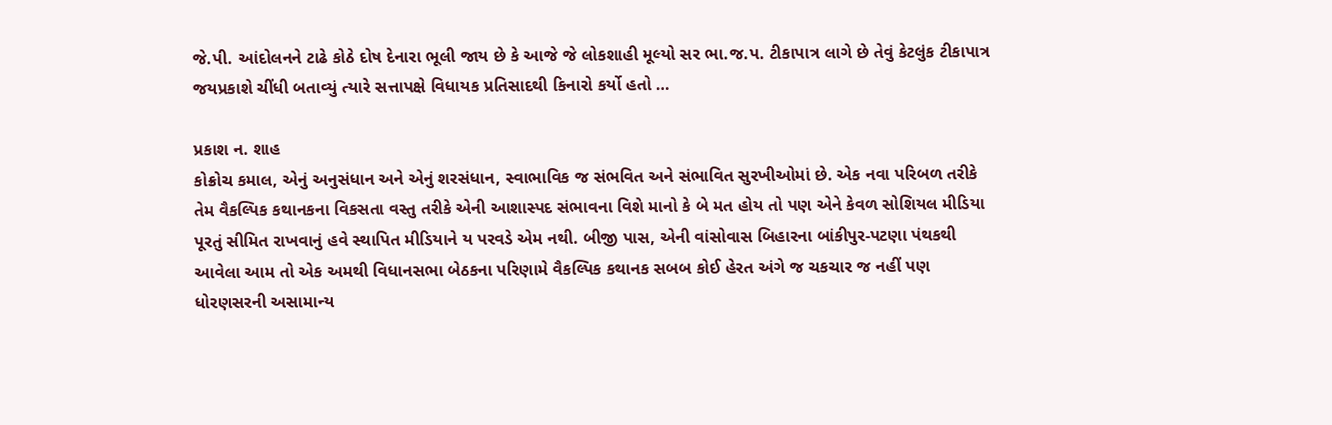જે.પી. આંદોલનને ટાઢે કોઠે દોષ દેનારા ભૂલી જાય છે કે આજે જે લોકશાહી મૂલ્યો સર ભા.જ.પ. ટીકાપાત્ર લાગે છે તેવું કેટલુંક ટીકાપાત્ર જયપ્રકાશે ચીંધી બતાવ્યું ત્યારે સત્તાપક્ષે વિધાયક પ્રતિસાદથી કિનારો કર્યો હતો …

પ્રકાશ ન. શાહ
કોક્રોચ કમાલ, એનું અનુસંધાન અને એનું શરસંધાન, સ્વાભાવિક જ સંભવિત અને સંભાવિત સુરખીઓમાં છે. એક નવા પરિબળ તરીકે તેમ વૈકલ્પિક કથાનકના વિકસતા વસ્તુ તરીકે એની આશાસ્પદ સંભાવના વિશે માનો કે બે મત હોય તો પણ એને કેવળ સોશિયલ મીડિયા પૂરતું સીમિત રાખવાનું હવે સ્થાપિત મીડિયાને ય પરવડે એમ નથી. બીજી પાસ, એની વાંસોવાસ બિહારના બાંકીપુર-પટણા પંથકથી આવેલા આમ તો એક અમથી વિધાનસભા બેઠકના પરિણામે વૈકલ્પિક કથાનક સબબ કોઈ હેરત અંગે જ ચકચાર જ નહીં પણ ધોરણસરની અસામાન્ય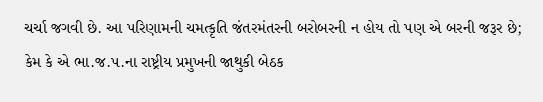ચર્ચા જગવી છે. આ પરિણામની ચમત્કૃતિ જંતરમંતરની બરોબરની ન હોય તો પણ એ બરની જરૂર છે; કેમ કે એ ભા.જ.પ.ના રાષ્ટ્રીય પ્રમુખની જાથુકી બેઠક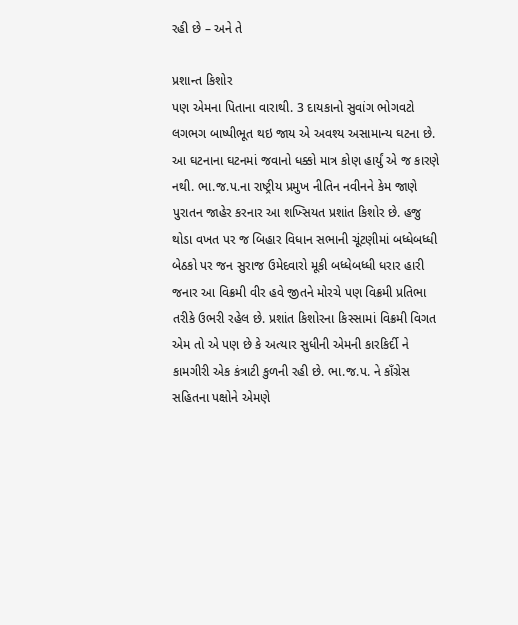રહી છે – અને તે

પ્રશાન્ત કિશોર
પણ એમના પિતાના વારાથી. 3 દાયકાનો સુવાંગ ભોગવટો લગભગ બાષ્પીભૂત થઇ જાય એ અવશ્ય અસામાન્ય ઘટના છે.
આ ઘટનાના ઘટનમાં જવાનો ધક્કો માત્ર કોણ હાર્યું એ જ કારણે નથી. ભા.જ.પ.ના રાષ્ટ્રીય પ્રમુખ નીતિન નવીનને કેમ જાણે પુરાતન જાહેર કરનાર આ શખ્સિયત પ્રશાંત કિશોર છે. હજુ થોડા વખત પર જ બિહાર વિધાન સભાની ચૂંટણીમાં બધ્ધેબધ્ધી બેઠકો પર જન સુરાજ ઉમેદવારો મૂકી બધ્ધેબધ્ધી ધરાર હારી જનાર આ વિક્રમી વીર હવે જીતને મોરચે પણ વિક્રમી પ્રતિભા તરીકે ઉભરી રહેલ છે. પ્રશાંત કિશોરના કિસ્સામાં વિક્રમી વિગત એમ તો એ પણ છે કે અત્યાર સુધીની એમની કારકિર્દી ને કામગીરી એક કંત્રાટી કુળની રહી છે. ભા.જ.પ. ને કાઁગ્રેસ સહિતના પક્ષોને એમણે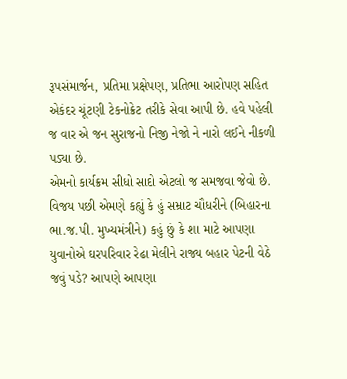રૂપસંમાર્જન, પ્રતિમા પ્રક્ષેપણ, પ્રતિભા આરોપણ સહિત એકંદર ચૂંટણી ટેકનોક્રેટ તરીકે સેવા આપી છે. હવે પહેલી જ વાર એ જન સુરાજનો નિજી નેજો ને નારો લઈને નીકળી પડ્યા છે.
એમનો કાર્યક્રમ સીધો સાદો એટલો જ સમજવા જેવો છે. વિજય પછી એમણે કહ્યું કે હું સમ્રાટ ચૌધરીને (બિહારના ભા.જ.પી. મુખ્યમંત્રીને) કહું છું કે શા માટે આપણા યુવાનોએ ઘરપરિવાર રેઢા મેલીને રાજ્ય બહાર પેટની વેઠે જવું પડે? આપણે આપણા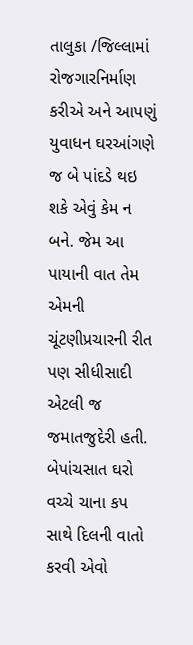તાલુકા /જિલ્લામાં રોજગારનિર્માણ કરીએ અને આપણું યુવાધન ઘરઆંગણે જ બે પાંદડે થઇ શકે એવું કેમ ન બને. જેમ આ પાયાની વાત તેમ એમની ચૂંટણીપ્રચારની રીત પણ સીધીસાદી એટલી જ જમાતજુદેરી હતી. બેપાંચસાત ઘરો વચ્ચે ચાના કપ સાથે દિલની વાતો કરવી એવો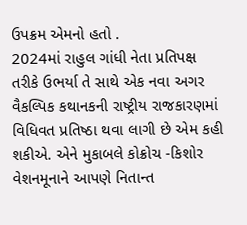ઉપક્રમ એમનો હતો .
2024માં રાહુલ ગાંધી નેતા પ્રતિપક્ષ તરીકે ઉભર્યા તે સાથે એક નવા અગર વૈકલ્પિક કથાનકની રાષ્ટ્રીય રાજકારણમાં વિધિવત પ્રતિષ્ઠા થવા લાગી છે એમ કહી શકીએ. એને મુકાબલે કોક્રોચ -કિશોર વેશનમૂનાને આપણે નિતાન્ત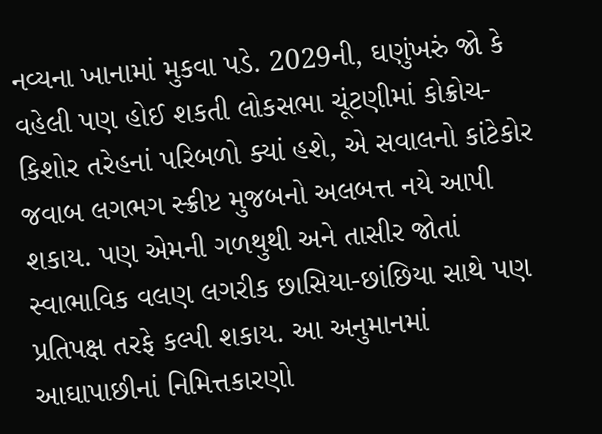નવ્યના ખાનામાં મુકવા પડે. 2029ની, ઘણુંખરું જો કે વહેલી પણ હોઈ શકતી લોકસભા ચૂંટણીમાં કોક્રોચ-કિશોર તરેહનાં પરિબળો ક્યાં હશે, એ સવાલનો કાંટેકોર જવાબ લગભગ સ્ક્રીપ્ટ મુજબનો અલબત્ત નયે આપી શકાય. પણ એમની ગળથુથી અને તાસીર જોતાં સ્વાભાવિક વલણ લગરીક છાસિયા-છાંછિયા સાથે પણ પ્રતિપક્ષ તરફે કલ્પી શકાય. આ અનુમાનમાં આઘાપાછીનાં નિમિત્તકારણો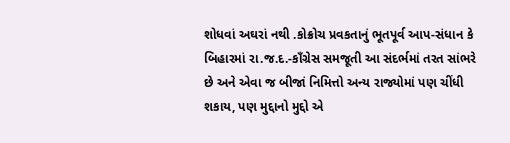શોધવાં અઘરાં નથી .કોક્રોચ પ્રવકતાનું ભૂતપૂર્વ આપ-સંધાન કે બિહારમાં રા.જ.દ.-કાઁગ્રેસ સમજૂતી આ સંદર્ભમાં તરત સાંભરે છે અને એવા જ બીજાં નિમિત્તો અન્ય રાજ્યોમાં પણ ચીંધી શકાય, પણ મુદ્દાનો મુદ્દો એ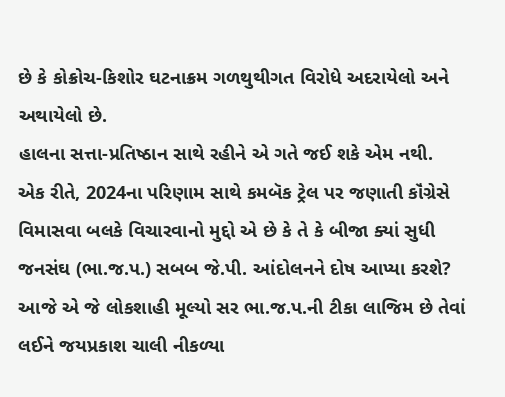છે કે કોક્રોચ-કિશોર ઘટનાક્રમ ગળથુથીગત વિરોધે અદરાયેલો અને અથાયેલો છે.
હાલના સત્તા-પ્રતિષ્ઠાન સાથે રહીને એ ગતે જઈ શકે એમ નથી.
એક રીતે, 2024ના પરિણામ સાથે કમબૅક ટ્રેલ પર જણાતી કૉંગ્રેસે વિમાસવા બલકે વિચારવાનો મુદ્દો એ છે કે તે કે બીજા ક્યાં સુધી જનસંઘ (ભા.જ.પ.) સબબ જે.પી. આંદોલનને દોષ આપ્યા કરશે? આજે એ જે લોકશાહી મૂલ્યો સર ભા.જ.પ.ની ટીકા લાજિમ છે તેવાં લઈને જયપ્રકાશ ચાલી નીકળ્યા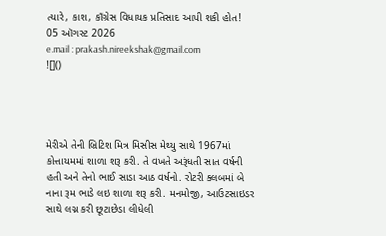ત્યારે, કાશ, કાઁગ્રેસ વિધાયક પ્રતિસાદ આપી શકી હોત!
05 ઑગસ્ટ 2026
e.mail : prakash.nireekshak@gmail.com
![]()




મેરીએ તેની બ્રિટિશ મિત્ર મિસીસ મેથ્યુ સાથે 1967માં કોત્તાયમમાં શાળા શરૂ કરી. તે વખતે અરૂંધતી સાત વર્ષની હતી અને તેનો ભાઈ સાડા આઠ વર્ષનો. રોટરી ક્લબમાં બે નાના રૂમ ભાડે લઇ શાળા શરૂ કરી. મનમોજી, આઉટસાઇડર સાથે લગ્ન કરી છૂટાછેડા લીધેલી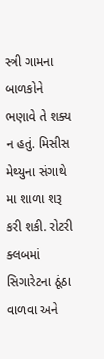સ્ત્રી ગામના બાળકોને ભણાવે તે શક્ય ન હતું. મિસીસ મેથ્યુના સંગાથે મા શાળા શરૂ કરી શકી. રોટરી ક્લબમાં સિગારેટના ઠૂંઠા વાળવા અને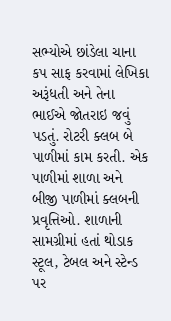સભ્યોએ છાંડેલા ચાના કપ સાફ કરવામાં લેખિકા અરૂંધતી અને તેના ભાઈએ જોતરાઇ જવું પડતું. રોટરી ક્લબ બે પાળીમાં કામ કરતી. એક પાળીમાં શાળા અને બીજી પાળીમાં ક્લબની પ્રવૃત્તિઓ. શાળાની સામગ્રીમાં હતાં થોડાક સ્ટૂલ, ટેબલ અને સ્ટેન્ડ પર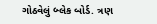ગોઠવેલું બ્લેક બોર્ડ. ત્રણ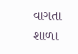વાગતા શાળા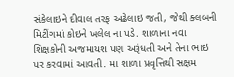સંકેલાઇને દીવાલ તરફ અઢેલાઇ જતી, જેથી ક્લબની મિટીંગમાં કોઇને ખલેલ ના પડે. શાળાના નવા શિક્ષકોની અજમાયશ પણ અરૂંધતી અને તેના ભાઇ પર કરવામાં આવતી. મા શાળા પ્રવૃત્તિથી સક્ષમ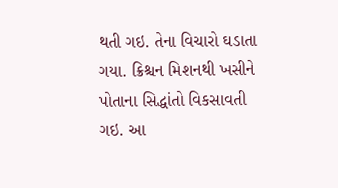થતી ગઇ. તેના વિચારો ઘડાતા ગયા. ક્રિશ્ચન મિશનથી ખસીને પોતાના સિદ્ધાંતો વિકસાવતી ગઇ. આ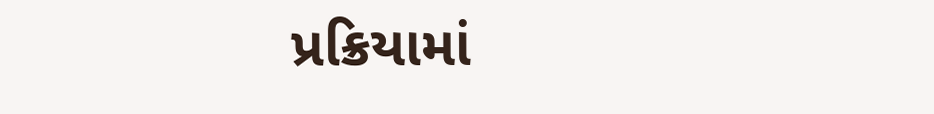પ્રક્રિયામાં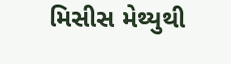મિસીસ મેથ્યુથી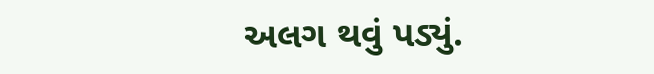અલગ થવું પડ્યું.